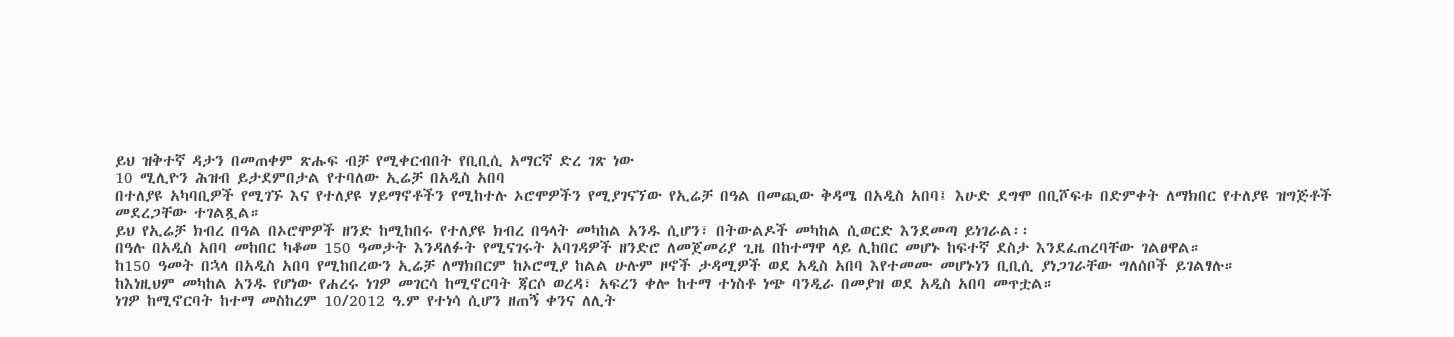ይህ ዝቅተኛ ዳታን በመጠቀም ጽሑፍ ብቻ የሚቀርብበት የቢቢሲ አማርኛ ድረ ገጽ ነው
10 ሚሊዮን ሕዝብ ይታደምበታል የተባለው ኢሬቻ በአዲስ አበባ
በተለያዩ አካባቢዎች የሚገኙ እና የተለያዩ ሃይማኖቶችን የሚከተሉ ኦሮሞዎችን የሚያገናኘው የኢሬቻ በዓል በመጪው ቅዳሜ በአዲስ አበባ፤ እሁድ ደግሞ በቢሾፍቱ በድምቀት ለማክበር የተለያዩ ዝግጅቶች መደረጋቸው ተገልጿል።
ይህ የኢሬቻ ክብረ በዓል በኦሮሞዎች ዘንድ ከሚከበሩ የተለያዩ ክብረ በዓላት መካከል አንዱ ሲሆን፣ በትውልዶች መካከል ሲወርድ እንደመጣ ይነገራል፡፡
በዓሉ በአዲስ አበባ መከበር ካቆመ 150 ዓመታት እንዳለፉት የሚናገሩት አባገዳዎች ዘንድሮ ለመጀመሪያ ጊዜ በከተማዋ ላይ ሊከበር መሆኑ ከፍተኛ ደስታ እንደፈጠረባቸው ገልፀዋል።
ከ150 ዓመት በኋላ በአዲስ አበባ የሚከበረውን ኢሬቻ ለማክበርም ከኦሮሚያ ከልል ሁሉም ዞኖች ታዳሚዎች ወደ አዲስ አበባ እየተመሙ መሆኑነን ቢቢሲ ያነጋገራቸው ግለሰቦች ይገልፃሉ።
ከእነዚህም መካከል አንዱ የሆነው የሐረሩ ነገዎ መገርሳ ከሚኖርባት ጃርሶ ወረዳ፣ አፍረን ቀሎ ከተማ ተነስቶ ነጭ ባንዲራ በመያዝ ወደ አዲስ አበባ መጥቷል።
ነገዎ ከሚኖርባት ከተማ መስከረም 10/2012 ዓ.ም የተነሳ ሲሆን ዘጠኝ ቀንና ለሊት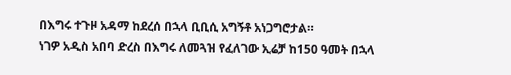በእግሩ ተጉዞ አዳማ ከደረሰ በኋላ ቢቢሲ አግኝቶ አነጋግሮታል።
ነገዎ አዲስ አበባ ድረስ በእግሩ ለመጓዝ የፈለገው ኢሬቻ ከ150 ዓመት በኋላ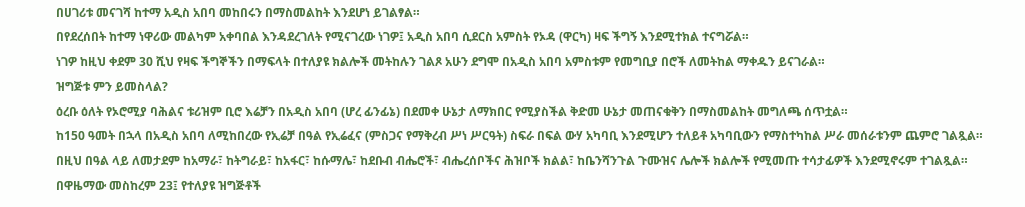በሀገሪቱ መናገሻ ከተማ አዲስ አበባ መከበሩን በማስመልከት እንደሆነ ይገልፃል።
በየደረሰበት ከተማ ነዋሪው መልካም አቀባበል እንዳደረገለት የሚናገረው ነገዎ፤ አዲስ አበባ ሲደርስ አምስት የኦዳ (ዋርካ) ዛፍ ችግኝ እንደሚተክል ተናግሯል።
ነገዎ ከዚህ ቀደም 30 ሺህ የዛፍ ችግኞችን በማፍላት በተለያዩ ክልሎች መትከሉን ገልጾ አሁን ደግሞ በአዲስ አበባ አምስቱም የመግቢያ በሮች ለመትከል ማቀዱን ይናገራል።
ዝግጅቱ ምን ይመስላል?
ዕረቡ ዕለት የኦሮሚያ ባሕልና ቱሪዝም ቢሮ እሬቻን በአዲስ አበባ (ሆረ ፊንፊኔ) በደመቀ ሁኔታ ለማክበር የሚያስችል ቅድመ ሁኔታ መጠናቁቅን በማስመልከት መግለጫ ሰጥቷል።
ከ150 ዓመት በኋላ በአዲስ አበባ ለሚከበረው የኢሬቻ በዓል የኢሬፈና (ምስጋና የማቅረብ ሥነ ሥርዓት) ስፍራ በፍል ውሃ አካባቢ እንደሚሆን ተለይቶ አካባቢውን የማስተካከል ሥራ መሰራቱንም ጨምሮ ገልጿል።
በዚህ በዓል ላይ ለመታደም ከአማራ፣ ከትግራይ፣ ከአፋር፣ ከሱማሌ፣ ከደቡብ ብሔሮች፣ ብሔረሰቦችና ሕዝቦች ክልል፣ ከቤንሻንጉል ጉሙዝና ሌሎች ክልሎች የሚመጡ ተሳታፊዎች እንደሚኖሩም ተገልጿል።
በዋዜማው መስከረም 23፤ የተለያዩ ዝግጅቶች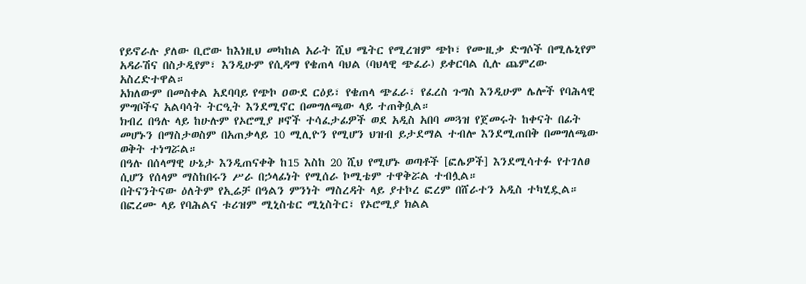የይኖራሉ ያለው ቢሮው ከእነዚህ መካከል አራት ሺህ ሜትር የሚረዝም ጭኮ፣ የሙዚቃ ድግሶች በሚሌኒየም አዳራሽና በስታዲየም፣ እንዲሁም የሲዳማ የቄጠላ ባህል (ባህላዊ ጭፈራ) ይቀርባል ሲሉ ጨምረው አስረድተዋል።
አክለውም በመስቀል አደባባይ የጭኮ ዐውደ ርዕይ፣ የቄጠላ ጭፈራ፣ የፈረስ ጉግስ እንዲሁም ሌሎች የባሕላዊ ምግቦችና አልባሳት ትርዒት እንደሚኖር በመግለጫው ላይ ተጠቅሷል።
ክብረ በዓሉ ላይ ከሁሉም የኦሮሚያ ዞኖች ተሳፈታፊዎች ወደ አዲስ አበባ መጓዝ የጀመሩት ከቀናት በፊት መሆኑን በማስታወስም በአጠቃላይ 10 ሚሊዮን የሚሆን ህዝብ ይታደማል ተብሎ እንደሚጠበቅ በመግለጫው ወቅት ተነግሯል።
በዓሉ በሰላማዊ ሁኔታ እንዲጠናቀቅ ከ15 እስከ 20 ሺህ የሚሆኑ ወጣቶች [ፎሌዎች] እንደሚሳተፉ የተገለፀ ሲሆን የሰላም ማስከበሩን ሥራ በኃላፊነት የሚሰራ ኮሚቴም ተዋቅሯል ተብሏል።
በትናንትናው ዕለትም የኢሬቻ በዓልን ምንነት ማስረዳት ላይ ያተኮረ ፎረም በሸራተን አዲስ ተካሂዷል።
በፎረሙ ላይ የባሕልና ቱሪዝም ሚኒስቴር ሚኒስትር፣ የኦሮሚያ ክልል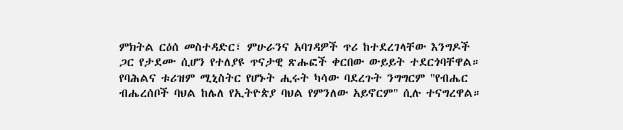ምክትል ርዕሰ መስተዳድር፣ ምሁራንና አባገዳዎች ጥሪ ከተደረገላቸው እንግዶች ጋር የታደሙ ሲሆን የተለያዩ ጥናታዊ ጽሑፎች ቀርበው ውይይት ተደርጎባቸዋል።
የባሕልና ቱሪዝም ሚኒስትር የሆኑት ሒሩት ካሳው ባደረጉት ንግግርም "የብሔር ብሔረሰቦች ባህል ከሌለ የኢትዮጵያ ባህል የምንለው አይኖርም" ሲሉ ተናግረዋል።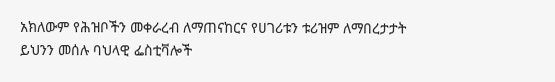አክለውም የሕዝቦችን መቀራረብ ለማጠናከርና የሀገሪቱን ቱሪዝም ለማበረታታት ይህንን መሰሉ ባህላዊ ፌስቲቫሎች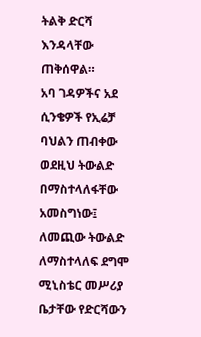ትልቅ ድርሻ እንዳላቸው ጠቅሰዋል።
አባ ገዳዎችና አደ ሲንቄዎች የኢሬቻ ባህልን ጠብቀው ወደዚህ ትውልድ በማስተላለፋቸው አመስግነው፤ ለመጪው ትውልድ ለማስተላለፍ ደግሞ ሚኒስቴር መሥሪያ ቤታቸው የድርሻውን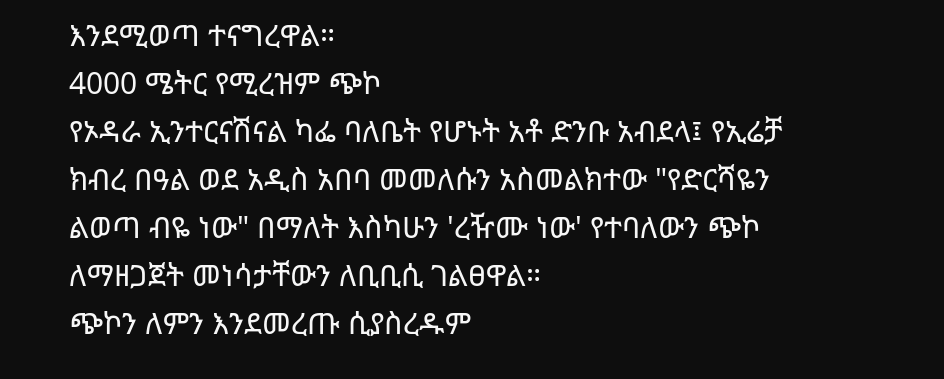እንደሚወጣ ተናግረዋል።
4000 ሜትር የሚረዝም ጭኮ
የኦዳራ ኢንተርናሽናል ካፌ ባለቤት የሆኑት አቶ ድንቡ አብደላ፤ የኢሬቻ ክብረ በዓል ወደ አዲስ አበባ መመለሱን አስመልክተው "የድርሻዬን ልወጣ ብዬ ነው" በማለት እስካሁን 'ረዥሙ ነው' የተባለውን ጭኮ ለማዘጋጀት መነሳታቸውን ለቢቢሲ ገልፀዋል።
ጭኮን ለምን እንደመረጡ ሲያስረዱም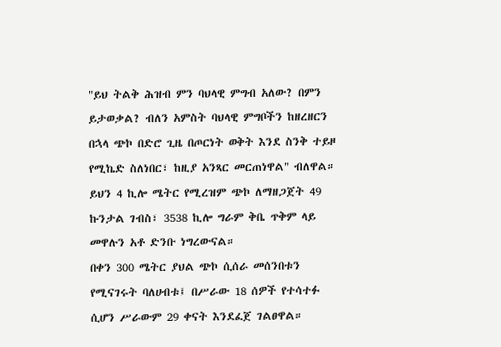"ይህ ትልቅ ሕዝብ ምን ባህላዊ ምግብ አለው? በምን ይታወቃል? ብለን አምስት ባህላዊ ምግቦችን ከዘረዘርን በኋላ ጭኮ በድሮ ጊዜ በጦርነት ወቅት እንደ ስንቅ ተይዞ የሚኬድ ስለነበር፣ ከዚያ አንጻር መርጠነዋል" ብለዋል።
ይህን 4 ኪሎ ሜትር የሚረዝም ጭኮ ለማዘጋጀት 49 ኩንታል ገብስ፣ 3538 ኪሎ ግራም ቅቤ ጥቅም ላይ መዋሉን አቶ ድንቡ ነግረውናል።
በቀን 300 ሜትር ያህል ጭኮ ሲሰራ መሰንበቱን የሚናገሩት ባለሀብቱ፤ በሥራው 18 ሰዎች የተሳተፉ ሲሆን ሥራውም 29 ቀናት እንደፈጀ ገልፀዋል።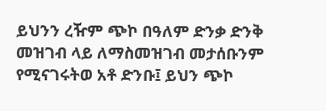ይህንን ረዥም ጭኮ በዓለም ድንቃ ድንቅ መዝገብ ላይ ለማስመዝገብ መታሰቡንም የሚናገሩትወ አቶ ድንቡ፤ ይህን ጭኮ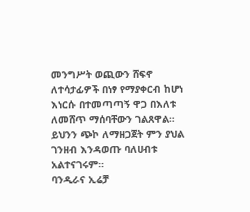መንግሥት ወጪውን ሸፍኖ ለተሳታፊዎች በነፃ የማያቀርብ ከሆነ እነርሱ በተመጣጣኝ ዋጋ በእለቱ ለመሸጥ ማሰባቸውን ገልጸዋል።
ይህንን ጭኮ ለማዘጋጀት ምን ያህል ገንዘብ እንዳወጡ ባለሀብቱ አልተናገሩም።
ባንዲራና ኢሬቻ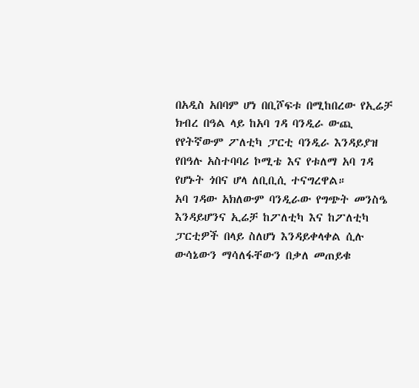በአዲስ አበባም ሆነ በቢሾፍቱ በሚከበረው የኢሬቻ ክብረ በዓል ላይ ከአባ ገዳ ባንዲራ ውጪ የየትኛውም ፖለቲካ ፓርቲ ባንዲራ እንዳይያዝ የበዓሉ አስተባባሪ ኮሚቴ እና የቱለማ አባ ገዳ የሆኑት ጎበና ሆላ ለቢቢሲ ተናግረዋል።
አባ ገዳው አክለውም ባንዲራው የግጭት መንስዔ እንዳይሆንና ኢሬቻ ከፖለቲካ እና ከፖለቲካ ፓርቲዎች በላይ ስለሆነ እንዳይቀላቀል ሲሉ ውሳኔውን ማሳለፋቸውን በቃለ መጠይቁ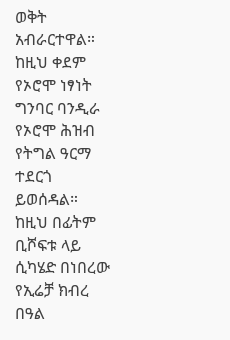ወቅት አብራርተዋል።
ከዚህ ቀደም የኦሮሞ ነፃነት ግንባር ባንዲራ የኦሮሞ ሕዝብ የትግል ዓርማ ተደርጎ ይወሰዳል። ከዚህ በፊትም ቢሾፍቱ ላይ ሲካሄድ በነበረው የኢሬቻ ክብረ በዓል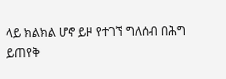ላይ ክልክል ሆኖ ይዞ የተገኘ ግለሰብ በሕግ ይጠየቅ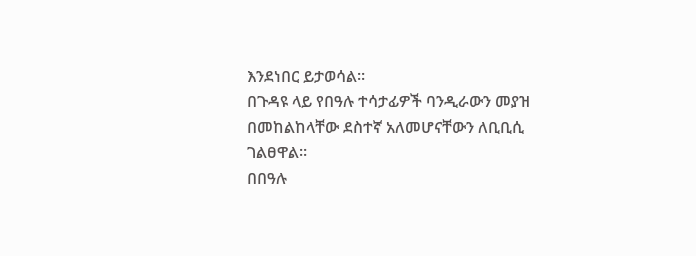እንደነበር ይታወሳል።
በጉዳዩ ላይ የበዓሉ ተሳታፊዎች ባንዲራውን መያዝ በመከልከላቸው ደስተኛ አለመሆናቸውን ለቢቢሲ ገልፀዋል።
በበዓሉ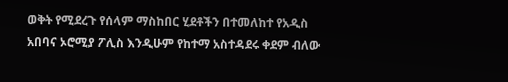ወቅት የሚደረጉ የሰላም ማስከበር ሂደቶችን በተመለከተ የአዲስ አበባና ኦሮሚያ ፖሊስ እንዲሁም የከተማ አስተዳደሩ ቀደም ብለው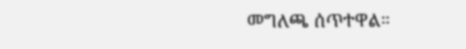መግለጫ ሰጥተዋል።